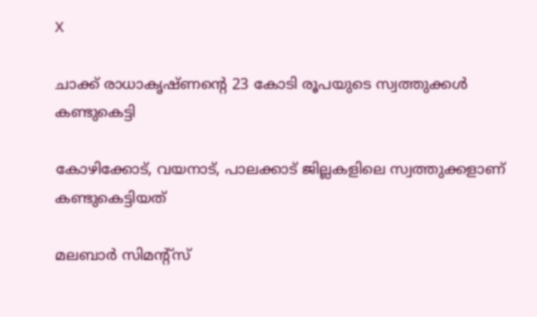X

ചാക്ക് രാധാകൃഷ്ണന്റെ 23 കോടി രൂപയുടെ സ്വത്തുക്കള്‍ കണ്ടുകെട്ടി

കോഴിക്കോട്, വയനാട്, പാലക്കാട് ജില്ലകളിലെ സ്വത്തുക്കളാണ് കണ്ടുകെട്ടിയത്

മലബാര്‍ സിമന്റ്‌സ്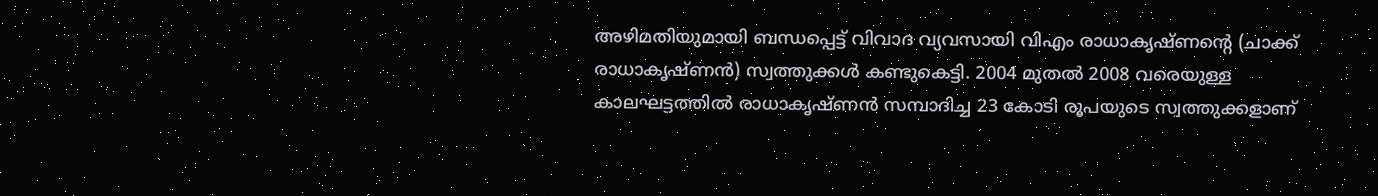അഴിമതിയുമായി ബന്ധപ്പെട്ട് വിവാദ വ്യവസായി വിഎം രാധാകൃഷ്ണന്റെ (ചാക്ക് രാധാകൃഷ്ണന്‍) സ്വത്തുക്കള്‍ കണ്ടുകെട്ടി. 2004 മുതല്‍ 2008 വരെയുള്ള കാലഘട്ടത്തില്‍ രാധാകൃഷ്ണന്‍ സമ്പാദിച്ച 23 കോടി രൂപയുടെ സ്വത്തുക്കളാണ്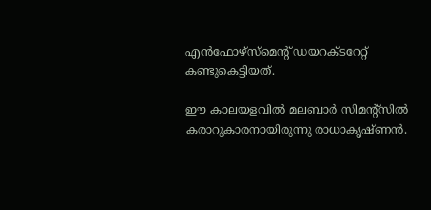എന്‍ഫോഴ്‌സ്‌മെന്റ് ഡയറക്ടറേറ്റ് കണ്ടുകെട്ടിയത്.

ഈ കാലയളവില്‍ മലബാര്‍ സിമന്റ്‌സില്‍ കരാറുകാരനായിരുന്നു രാധാകൃഷ്ണന്‍.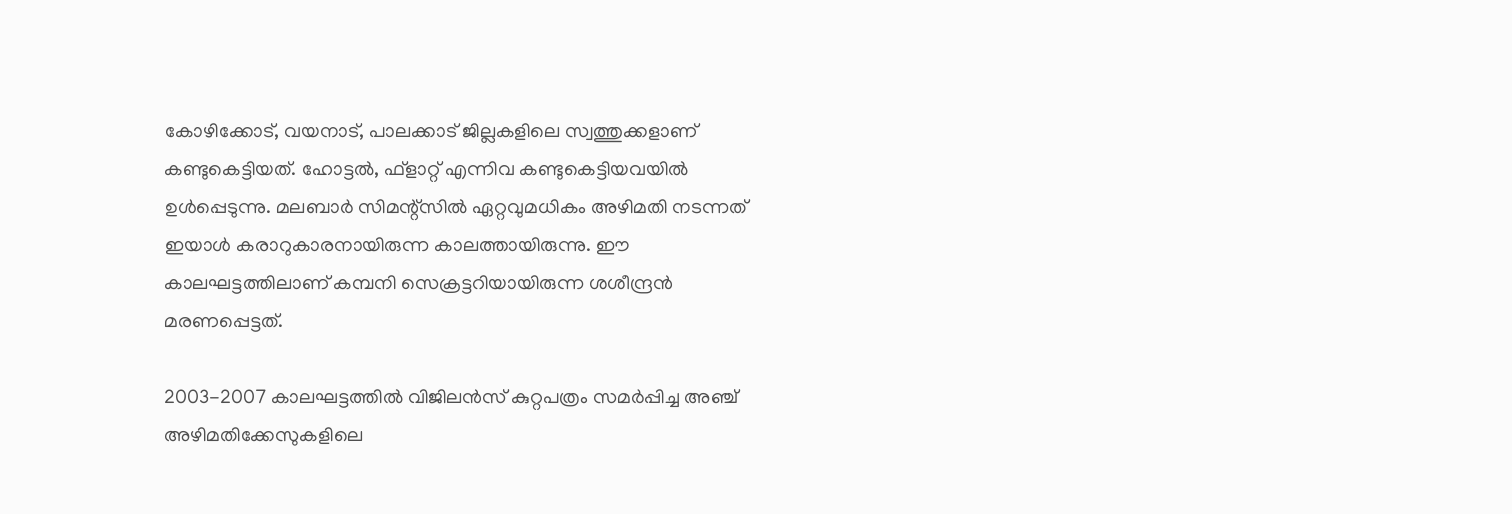കോഴിക്കോട്, വയനാട്, പാലക്കാട് ജില്ലകളിലെ സ്വത്തുക്കളാണ് കണ്ടുകെട്ടിയത്. ഹോട്ടല്‍, ഫ്‌ളാറ്റ് എന്നിവ കണ്ടുകെട്ടിയവയില്‍ ഉള്‍പ്പെടുന്നു. മലബാര്‍ സിമന്റ്‌സില്‍ ഏറ്റവുമധികം അഴിമതി നടന്നത് ഇയാള്‍ കരാറുകാരനായിരുന്ന കാലത്തായിരുന്നു. ഈ കാലഘട്ടത്തിലാണ് കമ്പനി സെക്രട്ടറിയായിരുന്ന ശശീന്ദ്രന്‍ മരണപ്പെട്ടത്.

2003-2007 കാലഘട്ടത്തില്‍ വിജിലന്‍സ് കുറ്റപത്രം സമര്‍പ്പിച്ച അഞ്ച് അഴിമതിക്കേസുകളിലെ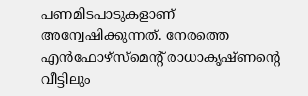പണമിടപാടുകളാണ് അന്വേഷിക്കുന്നത്. നേരത്തെ എന്‍ഫോഴ്‌സ്‌മെന്റ് രാധാകൃഷ്ണന്റെ വീട്ടിലും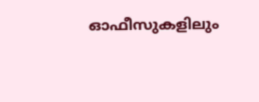ഓഫീസുകളിലും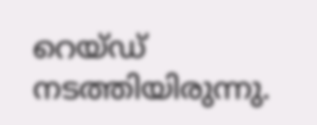റെയ്ഡ് നടത്തിയിരുന്നു.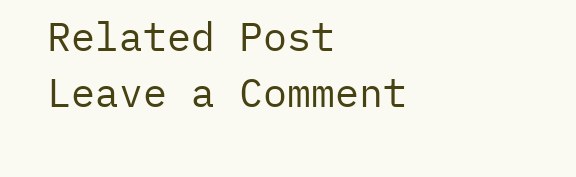Related Post
Leave a Comment